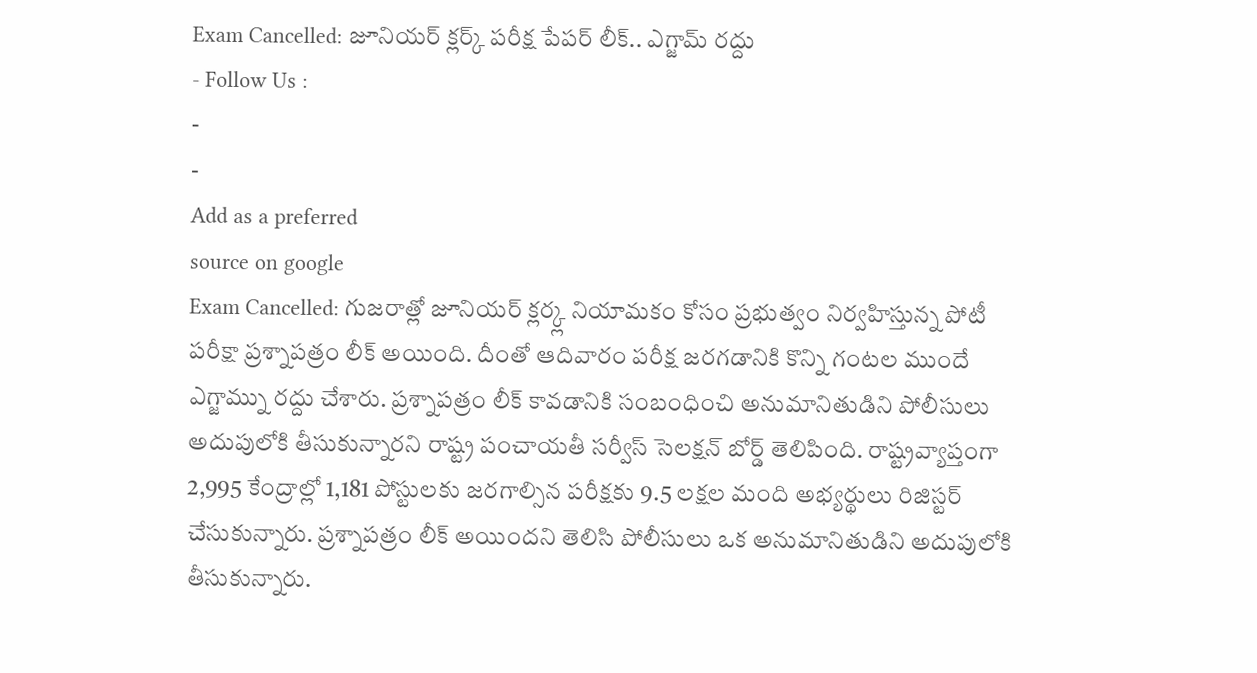Exam Cancelled: జూనియర్ క్లర్క్ పరీక్ష పేపర్ లీక్.. ఎగ్జామ్ రద్దు
- Follow Us :
-
-
Add as a preferred
source on google
Exam Cancelled: గుజరాత్లో జూనియర్ క్లర్క్ల నియామకం కోసం ప్రభుత్వం నిర్వహిస్తున్న పోటీ పరీక్షా ప్రశ్నాపత్రం లీక్ అయింది. దీంతో ఆదివారం పరీక్ష జరగడానికి కొన్ని గంటల ముందే ఎగ్జామ్ను రద్దు చేశారు. ప్రశ్నాపత్రం లీక్ కావడానికి సంబంధించి అనుమానితుడిని పోలీసులు అదుపులోకి తీసుకున్నారని రాష్ట్ర పంచాయతీ సర్వీస్ సెలక్షన్ బోర్డ్ తెలిపింది. రాష్ట్రవ్యాప్తంగా 2,995 కేంద్రాల్లో 1,181 పోస్టులకు జరగాల్సిన పరీక్షకు 9.5 లక్షల మంది అభ్యర్థులు రిజిస్టర్ చేసుకున్నారు. ప్రశ్నాపత్రం లీక్ అయిందని తెలిసి పోలీసులు ఒక అనుమానితుడిని అదుపులోకి తీసుకున్నారు.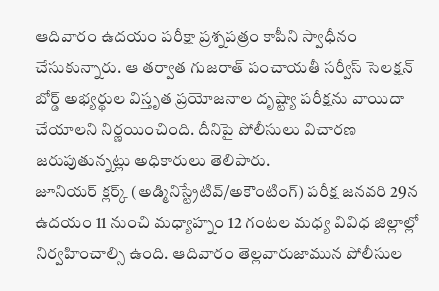ఆదివారం ఉదయం పరీక్షా ప్రశ్నపత్రం కాపీని స్వాధీనం చేసుకున్నారు. ఆ తర్వాత గుజరాత్ పంచాయతీ సర్వీస్ సెలక్షన్ బోర్డ్ అభ్యర్థుల విస్తృత ప్రయోజనాల దృష్ట్యా పరీక్షను వాయిదా చేయాలని నిర్ణయించింది. దీనిపై పోలీసులు విచారణ జరుపుతున్నట్లు అధికారులు తెలిపారు.
జూనియర్ క్లర్క్ (అడ్మినిస్ట్రేటివ్/అకౌంటింగ్) పరీక్ష జనవరి 29న ఉదయం 11 నుంచి మధ్యాహ్నం 12 గంటల మధ్య వివిధ జిల్లాల్లో నిర్వహించాల్సి ఉంది. ఆదివారం తెల్లవారుజామున పోలీసుల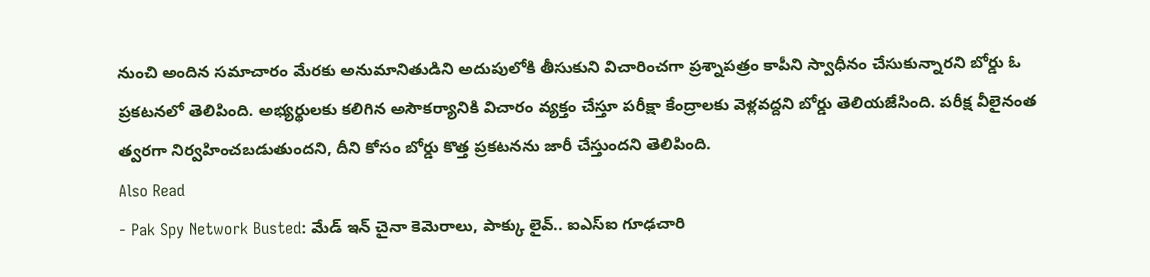నుంచి అందిన సమాచారం మేరకు అనుమానితుడిని అదుపులోకి తీసుకుని విచారించగా ప్రశ్నాపత్రం కాపీని స్వాధీనం చేసుకున్నారని బోర్డు ఓ ప్రకటనలో తెలిపింది. అభ్యర్థులకు కలిగిన అసౌకర్యానికి విచారం వ్యక్తం చేస్తూ పరీక్షా కేంద్రాలకు వెళ్లవద్దని బోర్డు తెలియజేసింది. పరీక్ష వీలైనంత త్వరగా నిర్వహించబడుతుందని, దీని కోసం బోర్డు కొత్త ప్రకటనను జారీ చేస్తుందని తెలిపింది.
Also Read
- Pak Spy Network Busted: మేడ్ ఇన్ చైనా కెమెరాలు, పాక్కు లైవ్.. ఐఎస్ఐ గూఢచారి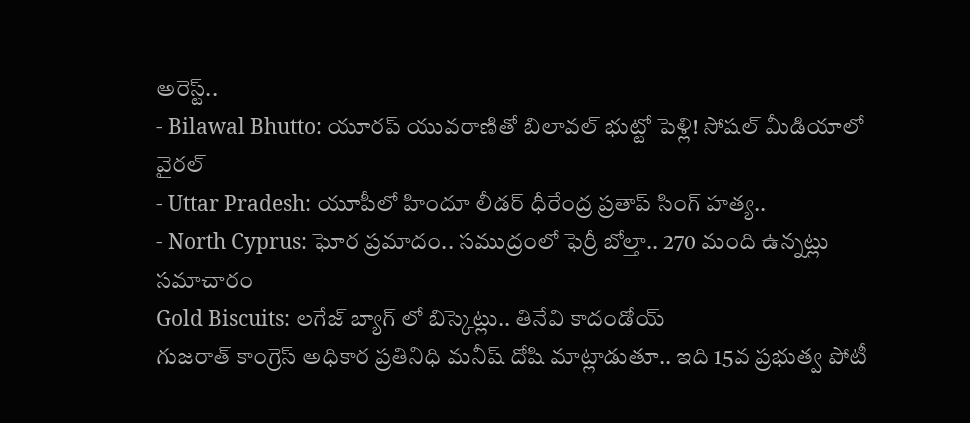అరెస్ట్..
- Bilawal Bhutto: యూరప్ యువరాణితో బిలావల్ భుట్టో పెళ్లి! సోషల్ మీడియాలో వైరల్
- Uttar Pradesh: యూపీలో హిందూ లీడర్ ధీరేంద్ర ప్రతాప్ సింగ్ హత్య..
- North Cyprus: ఘోర ప్రమాదం.. సముద్రంలో ఫెర్రీ బోల్తా.. 270 మంది ఉన్నట్లు సమాచారం
Gold Biscuits: లగేజ్ బ్యాగ్ లో బిస్కెట్లు.. తినేవి కాదండోయ్
గుజరాత్ కాంగ్రెస్ అధికార ప్రతినిధి మనీష్ దోషి మాట్లాడుతూ.. ఇది 15వ ప్రభుత్వ పోటీ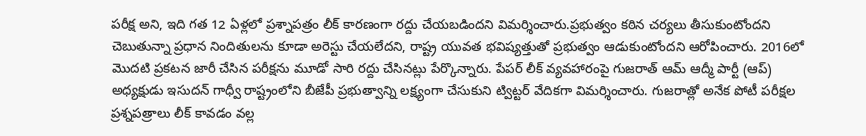పరీక్ష అని, ఇది గత 12 ఏళ్లలో ప్రశ్నాపత్రం లీక్ కారణంగా రద్దు చేయబడిందని విమర్శించారు.ప్రభుత్వం కఠిన చర్యలు తీసుకుంటోందని చెబుతున్నా ప్రధాన నిందితులను కూడా అరెస్టు చేయలేదని, రాష్ట్ర యువత భవిష్యత్తుతో ప్రభుత్వం ఆడుకుంటోందని ఆరోపించారు. 2016లో మొదటి ప్రకటన జారీ చేసిన పరీక్షను మూడో సారి రద్దు చేసినట్లు పేర్కొన్నారు. పేపర్ లీక్ వ్యవహారంపై గుజరాత్ ఆమ్ ఆద్మీ పార్టీ (ఆప్) అధ్యక్షుడు ఇసుదన్ గాధ్వీ రాష్ట్రంలోని బీజేపీ ప్రభుత్వాన్ని లక్ష్యంగా చేసుకుని ట్విట్టర్ వేదికగా విమర్శించారు. గుజరాత్లో అనేక పోటీ పరీక్షల ప్రశ్నపత్రాలు లీక్ కావడం వల్ల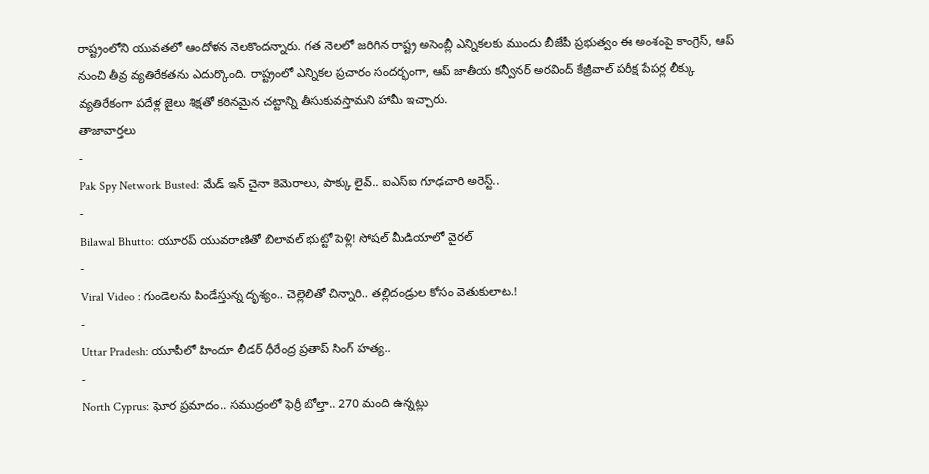రాష్ట్రంలోని యువతలో ఆందోళన నెలకొందన్నారు. గత నెలలో జరిగిన రాష్ట్ర అసెంబ్లీ ఎన్నికలకు ముందు బీజేపీ ప్రభుత్వం ఈ అంశంపై కాంగ్రెస్, ఆప్ నుంచి తీవ్ర వ్యతిరేకతను ఎదుర్కొంది. రాష్ట్రంలో ఎన్నికల ప్రచారం సందర్భంగా, ఆప్ జాతీయ కన్వీనర్ అరవింద్ కేజ్రీవాల్ పరీక్ష పేపర్ల లీక్కు వ్యతిరేకంగా పదేళ్ల జైలు శిక్షతో కఠినమైన చట్టాన్ని తీసుకువస్తామని హామీ ఇచ్చారు.
తాజావార్తలు
-
Pak Spy Network Busted: మేడ్ ఇన్ చైనా కెమెరాలు, పాక్కు లైవ్.. ఐఎస్ఐ గూఢచారి అరెస్ట్..
-
Bilawal Bhutto: యూరప్ యువరాణితో బిలావల్ భుట్టో పెళ్లి! సోషల్ మీడియాలో వైరల్
-
Viral Video : గుండెలను పిండేస్తున్న దృశ్యం.. చెల్లెలితో చిన్నారి.. తల్లిదండ్రుల కోసం వెతుకులాట.!
-
Uttar Pradesh: యూపీలో హిందూ లీడర్ ధీరేంద్ర ప్రతాప్ సింగ్ హత్య..
-
North Cyprus: ఘోర ప్రమాదం.. సముద్రంలో ఫెర్రీ బోల్తా.. 270 మంది ఉన్నట్లు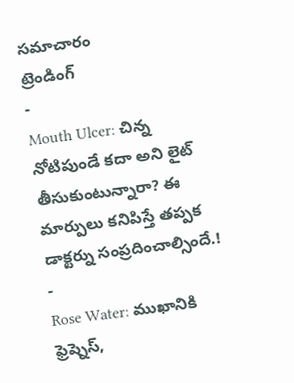సమాచారం
ట్రెండింగ్
-
Mouth Ulcer: చిన్న నోటిపుండే కదా అని లైట్ తీసుకుంటున్నారా? ఈ మార్పులు కనిపిస్తే తప్పక డాక్టర్ను సంప్రదించాల్సిందే.!
-
Rose Water: ముఖానికి ఫ్రెష్నెస్,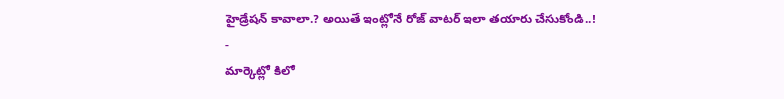హైడ్రేషన్ కావాలా.? అయితే ఇంట్లోనే రోజ్ వాటర్ ఇలా తయారు చేసుకోండి..!
-
మార్కెట్లో కిలో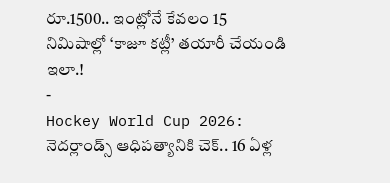రూ.1500.. ఇంట్లోనే కేవలం 15 నిమిషాల్లో ‘కాజూ కట్లీ’ తయారీ చేయండి ఇలా.!
-
Hockey World Cup 2026: నెదర్లాండ్స్ ఆధిపత్యానికి చెక్.. 16 ఏళ్ల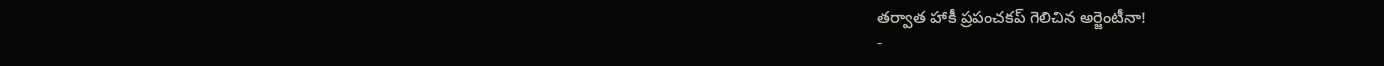తర్వాత హాకీ ప్రపంచకప్ గెలిచిన అర్జెంటీనా!
-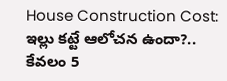House Construction Cost: ఇల్లు కట్టే ఆలోచన ఉందా?.. కేవలం 5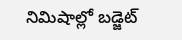నిమిషాల్లో బడ్జెట్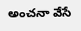అంచనా వేసే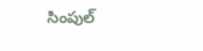సింపుల్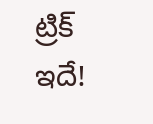ట్రిక్ ఇదే!